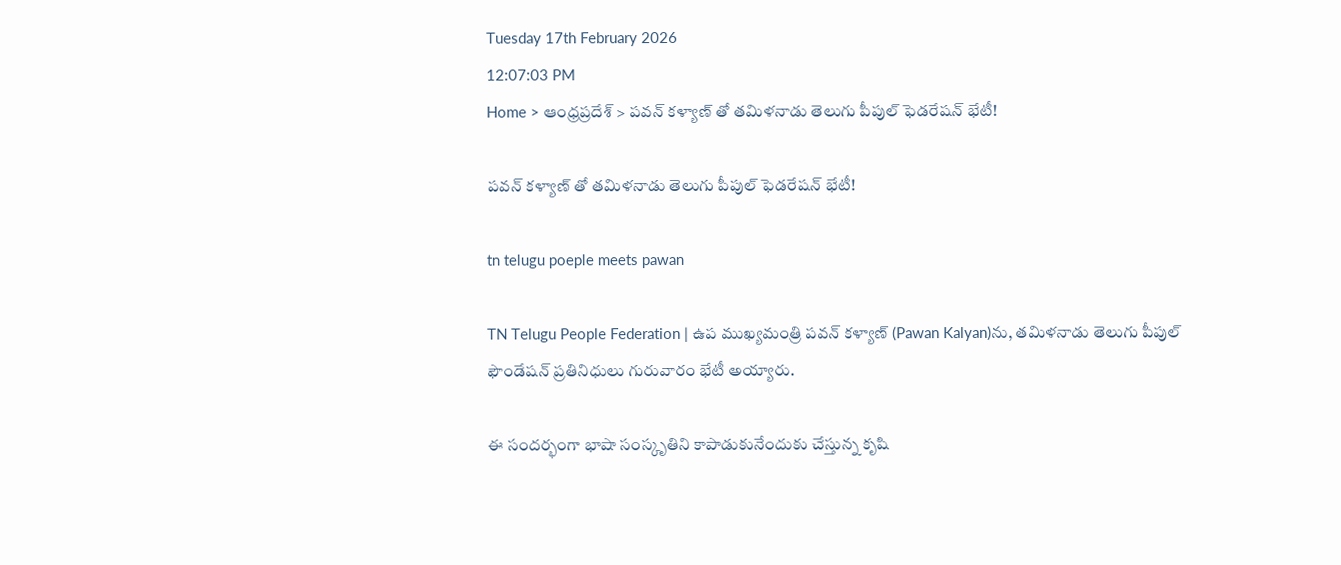Tuesday 17th February 2026
12:07:03 PM
Home > ఆంధ్రప్రదేశ్ > పవన్ కళ్యాణ్ తో తమిళనాడు తెలుగు పీపుల్ ఫెడరేషన్ భేటీ!

పవన్ కళ్యాణ్ తో తమిళనాడు తెలుగు పీపుల్ ఫెడరేషన్ భేటీ!

tn telugu poeple meets pawan

TN Telugu People Federation | ఉప ముఖ్యమంత్రి పవన్ కళ్యాణ్ (Pawan Kalyan)ను, తమిళనాడు తెలుగు పీపుల్ ఫౌండేషన్ ప్రతినిధులు గురువారం భేటీ అయ్యారు.

ఈ సందర్భంగా భాషా సంస్కృతిని కాపాడుకునేందుకు చేస్తున్న కృషి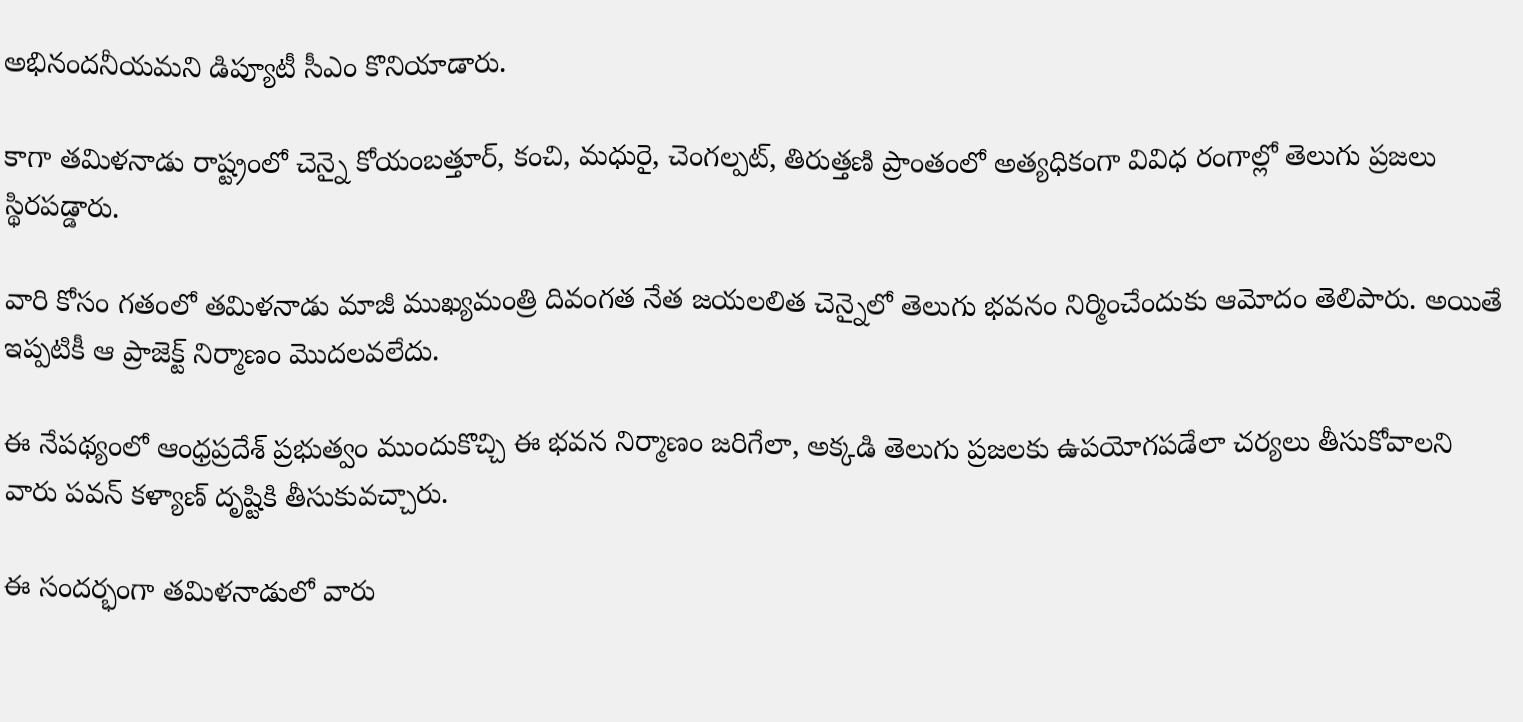అభినందనీయమని డిప్యూటీ సీఎం కొనియాడారు.

కాగా తమిళనాడు రాష్ట్రంలో చెన్నై కోయంబత్తూర్, కంచి, మధురై, చెంగల్పట్, తిరుత్తణి ప్రాంతంలో అత్యధికంగా వివిధ రంగాల్లో తెలుగు ప్రజలు స్థిరపడ్డారు.

వారి కోసం గతంలో తమిళనాడు మాజీ ముఖ్యమంత్రి దివంగత నేత జయలలిత చెన్నైలో తెలుగు భవనం నిర్మించేందుకు ఆమోదం తెలిపారు. అయితే ఇప్పటికీ ఆ ప్రాజెక్ట్ నిర్మాణం మొదలవలేదు.

ఈ నేపథ్యంలో ఆంధ్రప్రదేశ్ ప్రభుత్వం ముందుకొచ్చి ఈ భవన నిర్మాణం జరిగేలా, అక్కడి తెలుగు ప్రజలకు ఉపయోగపడేలా చర్యలు తీసుకోవాలని వారు పవన్ కళ్యాణ్ దృష్టికి తీసుకువచ్చారు.

ఈ సందర్భంగా తమిళనాడులో వారు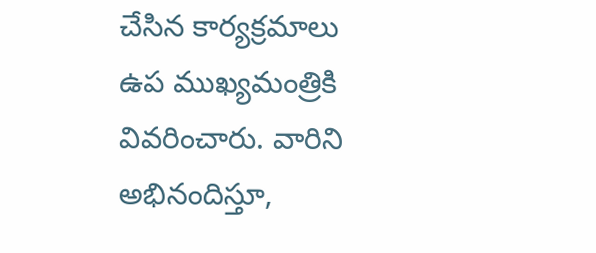చేసిన కార్యక్రమాలు ఉప ముఖ్యమంత్రికి వివరించారు. వారిని అభినందిస్తూ,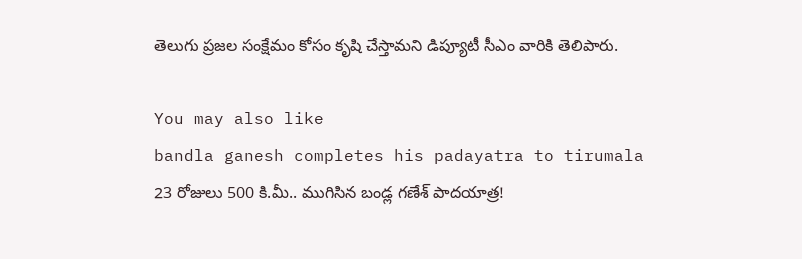తెలుగు ప్రజల సంక్షేమం కోసం కృషి చేస్తామని డిప్యూటీ సీఎం వారికి తెలిపారు.

You may also like
bandla ganesh completes his padayatra to tirumala
23 రోజులు 500 కి.మీ.. ముగిసిన బండ్ల గణేశ్ పాదయాత్ర!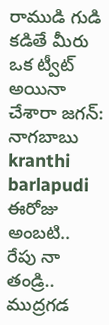రాముడి గుడి కడితే మీరు ఒక ట్వీట్ అయినా చేశారా జగన్: నాగబాబు
kranthi barlapudi
ఈరోజు అంబటి.. రేపు నా తండ్రి.. ముద్రగడ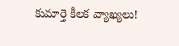కుమార్తె కీలక వ్యాఖ్యలు!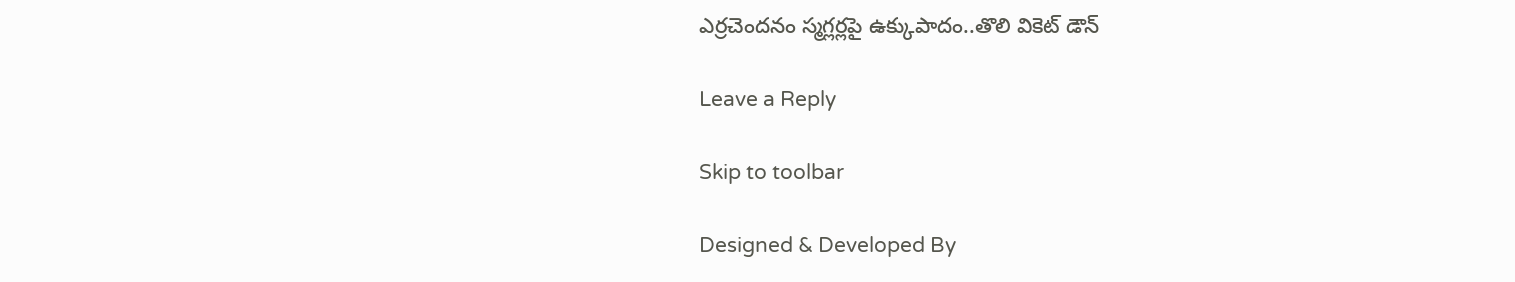ఎర్రచెందనం స్మగ్లర్లపై ఉక్కుపాదం..తొలి వికెట్ డౌన్

Leave a Reply

Skip to toolbar

Designed & Developed By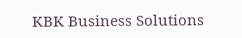KBK Business Solutions